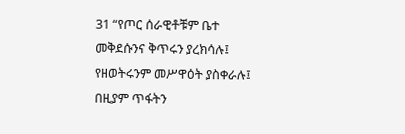31 “የጦር ሰራዊቶቹም ቤተ መቅደሱንና ቅጥሩን ያረክሳሉ፤ የዘወትሩንም መሥዋዕት ያስቀራሉ፤ በዚያም ጥፋትን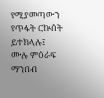የሚያመጣውን የጥፋት ርኵሰት ይተክላሉ፤
ሙሉ ምዕራፍ ማንበብ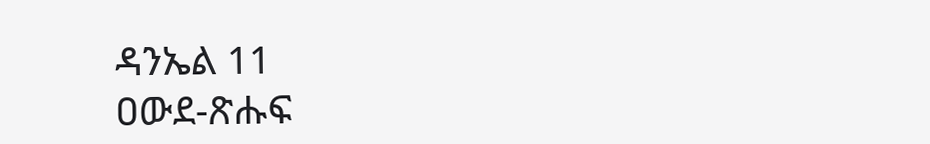ዳንኤል 11
ዐውደ-ጽሑፍ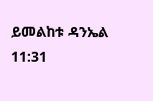ይመልከቱ ዳንኤል 11:31